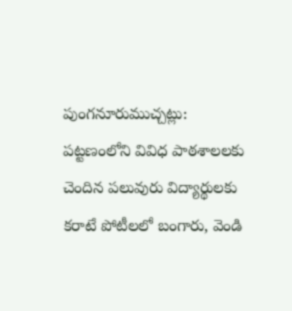పుంగనూరుముచ్చట్లు:
పట్టణంలోని వివిధ పాఠశాలలకు చెందిన పలువురు విద్యార్థులకు కరాటే పోటీలలో బంగారు, వెండి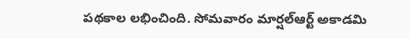పథకాల లభించింది. సోమవారం మార్షల్ఆర్ట్ అకాడమి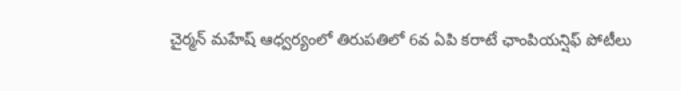చైర్మన్ మహేష్ ఆధ్వర్యంలో తిరుపతిలో 6వ ఏపి కరాటే ఛాంపియన్షిఫ్ పోటీలు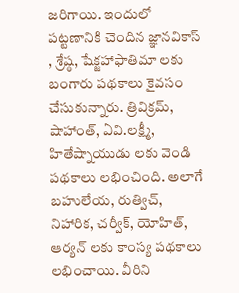జరిగాయి. ఇందులో పట్టణానికి చెందిన జ్ఞానవికాస్ , శ్రేష్ఠ, షేక్జహాఫాతిమా లకు బంగారు పథకాలు కైవసం చేసుకున్నారు. త్రివిక్రమ్, షాహాంత్, ఏవి.లక్ష్మీ, హితేష్నాయుడు లకు వెండి పథకాలు లభించింది. అలాగే బహులేయ, రుత్విచ్, నిహారిక, చర్వీక్, యోహిత్, ఆర్యన్ లకు కాంస్య పథకాలు లభించాయి. వీరిని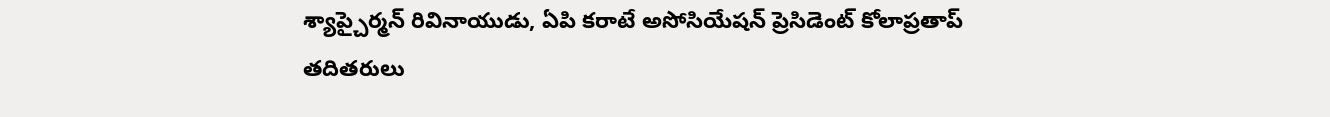శ్యాప్చైర్మన్ రివినాయుడు, ఏపి కరాటే అసోసియేషన్ ప్రెసిడెంట్ కోలాప్రతాప్ తదితరులు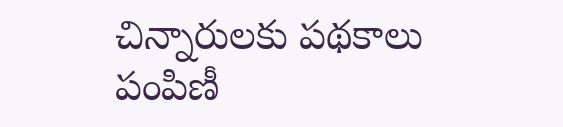చిన్నారులకు పథకాలు పంపిణీ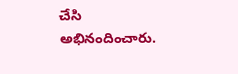చేసి అభినందించారు.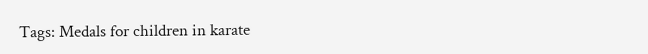Tags: Medals for children in karate